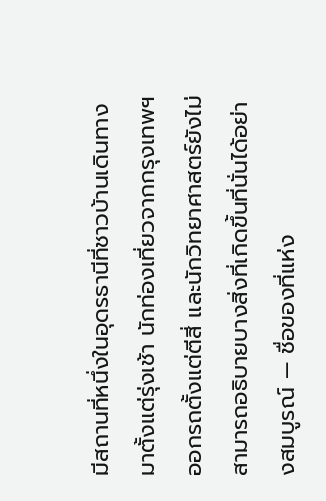มีสถานที่หนึ่งในอุดรธานีที่ชาวบ้านเดินทางมาตั้งแต่รุ่งเช้า นักท่องเที่ยวจากกรุงเทพฯ ออกรถตั้งแต่ตีสี่ และนักวิทยาศาสตร์ยังไม่สามารถอธิบายบางสิ่งที่เกิดขึ้นที่นั่นได้อย่างสมบูรณ์ — ชื่อของที่แห่ง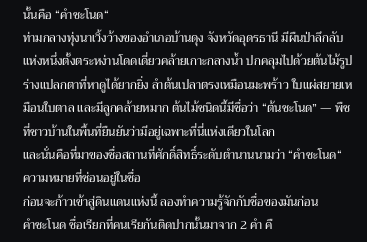นั้นคือ “คำชะโนด“
ท่ามกลางทุ่งนาเวิ้งว้างของอำเภอบ้านดุง จังหวัดอุดรธานี มีผืนป่าลึกลับแห่งหนึ่งตั้งตระหง่านโดดเดี่ยวคล้ายเกาะกลางน้ำ ปกคลุมไปด้วยต้นไม้รูปร่างแปลกตาที่หาดูได้ยากยิ่ง ลำต้นเปลาตรงเหมือนมะพร้าว ใบแผ่สยายเหมือนใบตาล และมีลูกคล้ายหมาก ต้นไม้ชนิดนี้มีชื่อว่า “ต้นชะโนด” — พืชที่ชาวบ้านในพื้นที่ยืนยันว่ามีอยู่เฉพาะที่นี่แห่งเดียวในโลก
และนั่นคือที่มาของชื่อสถานที่ศักดิ์สิทธิ์ระดับตำนานนามว่า “คำชะโนด“
ความหมายที่ซ่อนอยู่ในชื่อ
ก่อนจะก้าวเข้าสู่ดินแดนแห่งนี้ ลองทำความรู้จักกับชื่อของมันก่อน
คำชะโนด ชื่อเรียกที่คนเรียกันติดปากนั้นมาจาก 2 คำ คื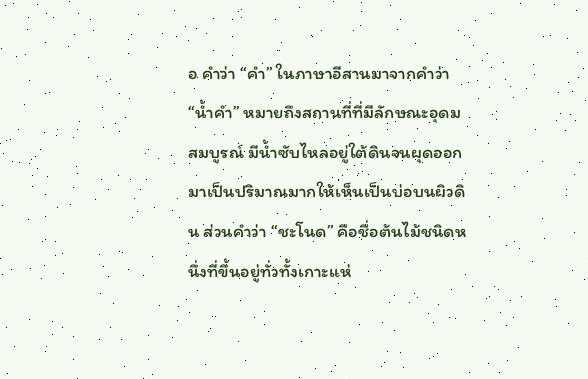อ คำว่า “คำ” ในภาษาอีสานมาจากคำว่า “น้ำคำ” หมายถึงสถานที่ที่มีลักษณะอุดมสมบูรณ์ มีน้ำซับไหลอยู่ใต้ดินจนผุดออกมาเป็นปริมาณมากให้เห็นเป็นบ่อบนผิวดิน ส่วนคำว่า “ชะโนด” คือชื่อต้นไม้ชนิดหนึ่งที่ขึ้นอยู่ทั่วทั้งเกาะแห่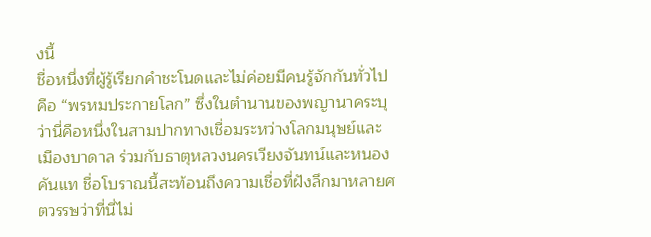งนี้
ชื่อหนึ่งที่ผู้รู้เรียกคำชะโนดและไม่ค่อยมีคนรู้จักกันทั่วไปคือ “พรหมประกายโลก” ซึ่งในตำนานของพญานาคระบุว่านี่คือหนึ่งในสามปากทางเชื่อมระหว่างโลกมนุษย์และเมืองบาดาล ร่วมกับธาตุหลวงนครเวียงจันทน์และหนองคันแท ชื่อโบราณนี้สะท้อนถึงความเชื่อที่ฝังลึกมาหลายศตวรรษว่าที่นี่ไม่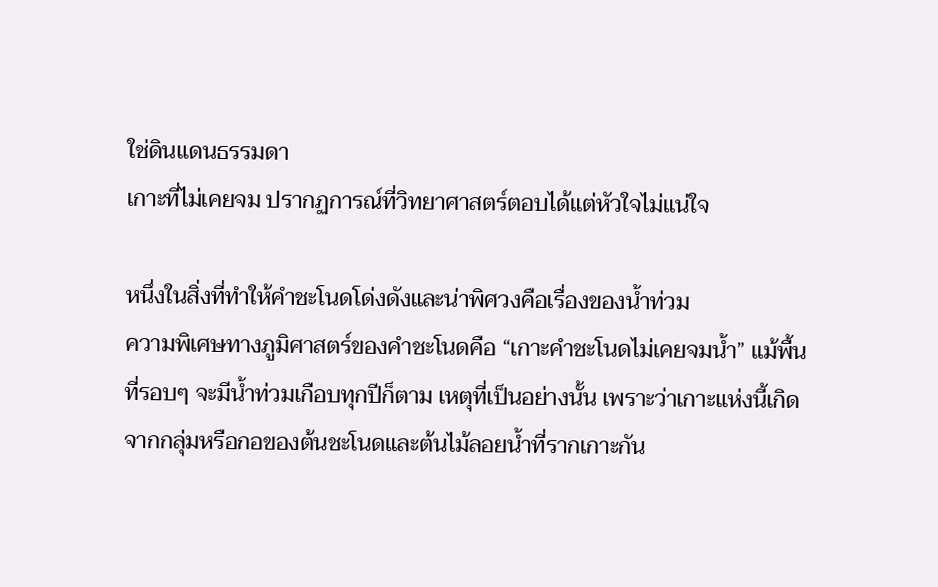ใช่ดินแดนธรรมดา
เกาะที่ไม่เคยจม ปรากฏการณ์ที่วิทยาศาสตร์ตอบได้แต่หัวใจไม่แน่ใจ

หนึ่งในสิ่งที่ทำให้คำชะโนดโด่งดังและน่าพิศวงคือเรื่องของน้ำท่วม
ความพิเศษทางภูมิศาสตร์ของคำชะโนดคือ “เกาะคำชะโนดไม่เคยจมน้ำ” แม้พื้นที่รอบๆ จะมีน้ำท่วมเกือบทุกปีก็ตาม เหตุที่เป็นอย่างนั้น เพราะว่าเกาะแห่งนี้เกิดจากกลุ่มหรือกอของต้นชะโนดและต้นไม้ลอยน้ำที่รากเกาะกัน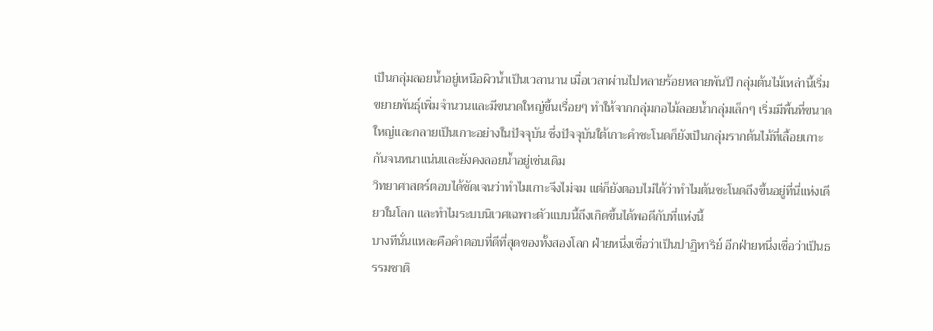เป็นกลุ่มลอยน้ำอยู่เหนือผิวน้ำเป็นเวลานาน เมื่อเวลาผ่านไปหลายร้อยหลายพันปี กลุ่มต้นไม้เหล่านี้เริ่มขยายพันธุ์เพิ่มจำนวนและมีขนาดใหญ่ขึ้นเรื่อยๆ ทำให้จากกลุ่มกอไม้ลอยน้ำกลุ่มเล็กๆ เริ่มมีพื้นที่ขนาดใหญ่และกลายเป็นเกาะอย่างในปัจจุบัน ซึ่งปัจจุบันใต้เกาะคำชะโนดก็ยังเป็นกลุ่มรากต้นไม้ที่เลื้อยเกาะกันจนหนาแน่นและยังคงลอยน้ำอยู่เช่นเดิม
วิทยาศาสตร์ตอบได้ชัดเจนว่าทำไมเกาะจึงไม่จม แต่ก็ยังตอบไม่ได้ว่าทำไมต้นชะโนดถึงขึ้นอยู่ที่นี่แห่งเดียวในโลก และทำไมระบบนิเวศเฉพาะตัวแบบนี้ถึงเกิดขึ้นได้พอดีกับที่แห่งนี้
บางทีนั่นแหละคือคำตอบที่ดีที่สุดของทั้งสองโลก ฝ่ายหนึ่งเชื่อว่าเป็นปาฏิหาริย์ อีกฝ่ายหนึ่งเชื่อว่าเป็นธรรมชาติ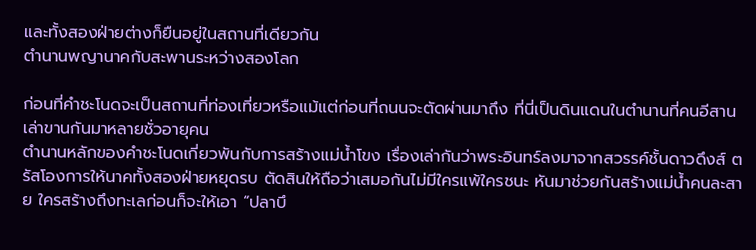และทั้งสองฝ่ายต่างก็ยืนอยู่ในสถานที่เดียวกัน
ตำนานพญานาคกับสะพานระหว่างสองโลก

ก่อนที่คำชะโนดจะเป็นสถานที่ท่องเที่ยวหรือแม้แต่ก่อนที่ถนนจะตัดผ่านมาถึง ที่นี่เป็นดินแดนในตำนานที่คนอีสานเล่าขานกันมาหลายชั่วอายุคน
ตำนานหลักของคำชะโนดเกี่ยวพันกับการสร้างแม่น้ำโขง เรื่องเล่ากันว่าพระอินทร์ลงมาจากสวรรค์ชั้นดาวดึงส์ ตรัสโองการให้นาคทั้งสองฝ่ายหยุดรบ ตัดสินให้ถือว่าเสมอกันไม่มีใครแพ้ใครชนะ หันมาช่วยกันสร้างแม่น้ำคนละสาย ใครสร้างถึงทะเลก่อนก็จะให้เอา “ปลาบึ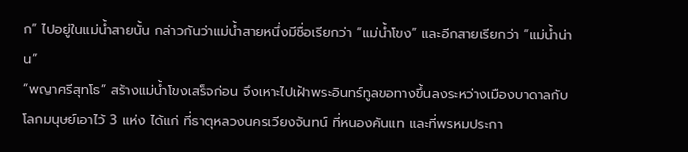ก” ไปอยู่ในแม่น้ำสายนั้น กล่าวกันว่าแม่น้ำสายหนึ่งมีชื่อเรียกว่า “แม่น้ำโขง” และอีกสายเรียกว่า “แม่น้ำน่าน”
“พญาศรีสุทโธ” สร้างแม่น้ำโขงเสร็จก่อน จึงเหาะไปเฝ้าพระอินทร์ทูลขอทางขึ้นลงระหว่างเมืองบาดาลกับโลกมนุษย์เอาไว้ 3 แห่ง ได้แก่ ที่ธาตุหลวงนครเวียงจันทน์ ที่หนองคันแท และที่พรหมประกา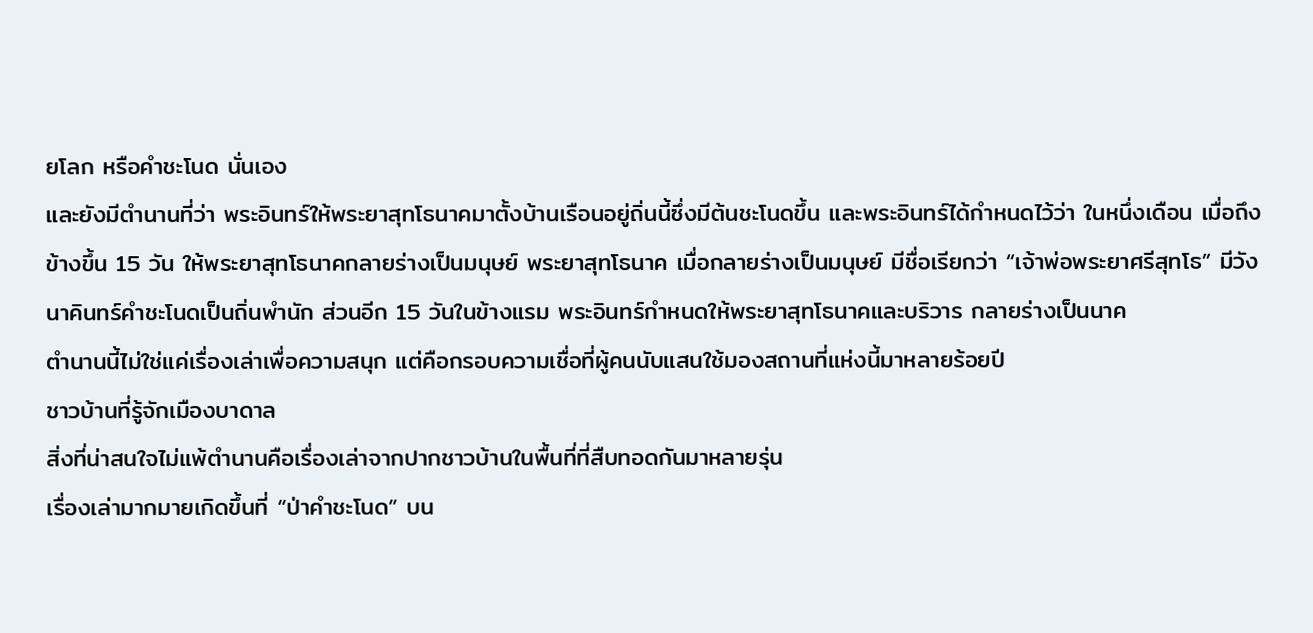ยโลก หรือคำชะโนด นั่นเอง
และยังมีตำนานที่ว่า พระอินทร์ให้พระยาสุทโธนาคมาตั้งบ้านเรือนอยู่ถิ่นนี้ซึ่งมีต้นชะโนดขึ้น และพระอินทร์ได้กำหนดไว้ว่า ในหนึ่งเดือน เมื่อถึงข้างขึ้น 15 วัน ให้พระยาสุทโธนาคกลายร่างเป็นมนุษย์ พระยาสุทโธนาค เมื่อกลายร่างเป็นมนุษย์ มีชื่อเรียกว่า “เจ้าพ่อพระยาศรีสุทโธ” มีวังนาคินทร์คำชะโนดเป็นถิ่นพำนัก ส่วนอีก 15 วันในข้างแรม พระอินทร์กำหนดให้พระยาสุทโธนาคและบริวาร กลายร่างเป็นนาค
ตำนานนี้ไม่ใช่แค่เรื่องเล่าเพื่อความสนุก แต่คือกรอบความเชื่อที่ผู้คนนับแสนใช้มองสถานที่แห่งนี้มาหลายร้อยปี
ชาวบ้านที่รู้จักเมืองบาดาล
สิ่งที่น่าสนใจไม่แพ้ตำนานคือเรื่องเล่าจากปากชาวบ้านในพื้นที่ที่สืบทอดกันมาหลายรุ่น
เรื่องเล่ามากมายเกิดขึ้นที่ “ป่าคำชะโนด” บน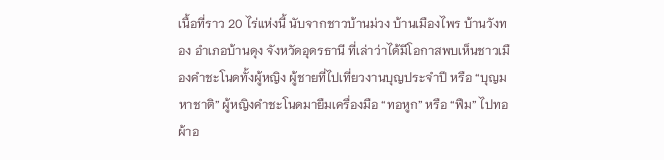เนื้อที่ราว 20 ไร่แห่งนี้ นับจากชาวบ้านม่วง บ้านเมืองไพร บ้านวังทอง อำเภอบ้านดุง จังหวัดอุดรธานี ที่เล่าว่าได้มีโอกาสพบเห็นชาวเมืองคำชะโนดทั้งผู้หญิง ผู้ชายที่ไปเที่ยวงานบุญประจำปี หรือ “บุญมหาชาติ” ผู้หญิงคำชะโนดมายืมเครื่องมือ “ทอหูก” หรือ “ฟืม” ไปทอผ้าอ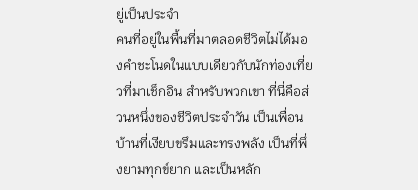ยู่เป็นประจำ
คนที่อยู่ในพื้นที่มาตลอดชีวิตไม่ได้มองคำชะโนดในแบบเดียวกับนักท่องเที่ยวที่มาเช็กอิน สำหรับพวกเขา ที่นี่คือส่วนหนึ่งของชีวิตประจำวัน เป็นเพื่อนบ้านที่เงียบขรึมและทรงพลัง เป็นที่พึ่งยามทุกข์ยาก และเป็นหลัก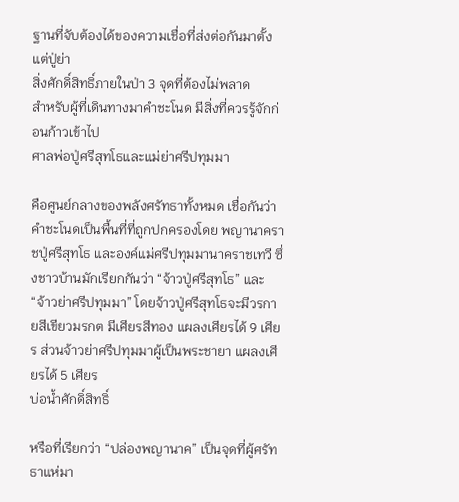ฐานที่จับต้องได้ของความเชื่อที่ส่งต่อกันมาตั้งแต่ปู่ย่า
สิ่งศักดิ์สิทธิ์ภายในป่า 3 จุดที่ต้องไม่พลาด
สำหรับผู้ที่เดินทางมาคำชะโนด มีสิ่งที่ควรรู้จักก่อนก้าวเข้าไป
ศาลพ่อปู่ศรีสุทโธและแม่ย่าศรีปทุมมา

คือศูนย์กลางของพลังศรัทธาทั้งหมด เชื่อกันว่าคำชะโนดเป็นพื้นที่ที่ถูกปกครองโดย พญานาคราชปู่ศรีสุทโธ และองค์แม่ศรีปทุมมานาคราชเทวี ซึ่งชาวบ้านมักเรียกกันว่า “จ้าวปู่ศรีสุทโธ” และ “จ้าวย่าศรีปทุมมา” โดยจ้าวปู่ศรีสุทโธจะมีวรกายสีเขียวมรกต มีเศียรสีทอง แผลงเศียรได้ 9 เศียร ส่วนจ้าวย่าศรีปทุมมาผู้เป็นพระชายา แผลงเศียรได้ 5 เศียร
บ่อน้ำศักดิ์สิทธิ์

หรือที่เรียกว่า “ปล่องพญานาค” เป็นจุดที่ผู้ศรัทธาแห่มา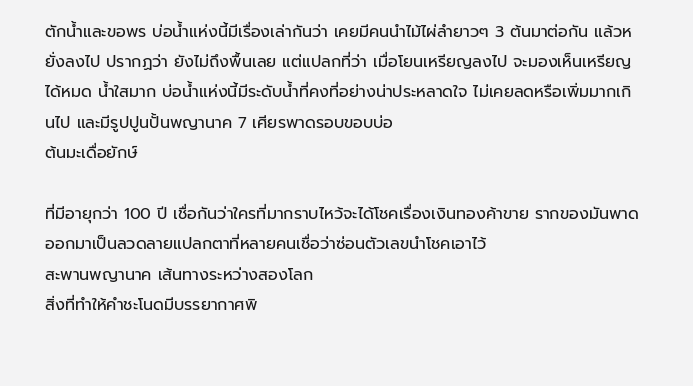ตักน้ำและขอพร บ่อน้ำแห่งนี้มีเรื่องเล่ากันว่า เคยมีคนนำไม้ไผ่ลำยาวๆ 3 ต้นมาต่อกัน แล้วหยั่งลงไป ปรากฏว่า ยังไม่ถึงพื้นเลย แต่แปลกที่ว่า เมื่อโยนเหรียญลงไป จะมองเห็นเหรียญได้หมด น้ำใสมาก บ่อน้ำแห่งนี้มีระดับน้ำที่คงที่อย่างน่าประหลาดใจ ไม่เคยลดหรือเพิ่มมากเกินไป และมีรูปปูนปั้นพญานาค 7 เศียรพาดรอบขอบบ่อ
ต้นมะเดื่อยักษ์

ที่มีอายุกว่า 100 ปี เชื่อกันว่าใครที่มากราบไหว้จะได้โชคเรื่องเงินทองค้าขาย รากของมันพาดออกมาเป็นลวดลายแปลกตาที่หลายคนเชื่อว่าซ่อนตัวเลขนำโชคเอาไว้
สะพานพญานาค เส้นทางระหว่างสองโลก
สิ่งที่ทำให้คำชะโนดมีบรรยากาศพิ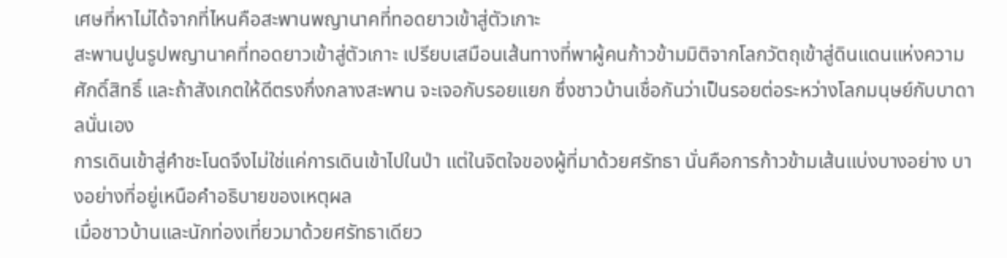เศษที่หาไม่ได้จากที่ไหนคือสะพานพญานาคที่ทอดยาวเข้าสู่ตัวเกาะ
สะพานปูนรูปพญานาคที่ทอดยาวเข้าสู่ตัวเกาะ เปรียบเสมือนเส้นทางที่พาผู้คนก้าวข้ามมิติจากโลกวัตถุเข้าสู่ดินแดนแห่งความศักดิ์สิทธิ์ และถ้าสังเกตให้ดีตรงกึ่งกลางสะพาน จะเจอกับรอยแยก ซึ่งชาวบ้านเชื่อกันว่าเป็นรอยต่อระหว่างโลกมนุษย์กับบาดาลนั่นเอง
การเดินเข้าสู่คำชะโนดจึงไม่ใช่แค่การเดินเข้าไปในป่า แต่ในจิตใจของผู้ที่มาด้วยศรัทธา นั่นคือการก้าวข้ามเส้นแบ่งบางอย่าง บางอย่างที่อยู่เหนือคำอธิบายของเหตุผล
เมื่อชาวบ้านและนักท่องเที่ยวมาด้วยศรัทธาเดียว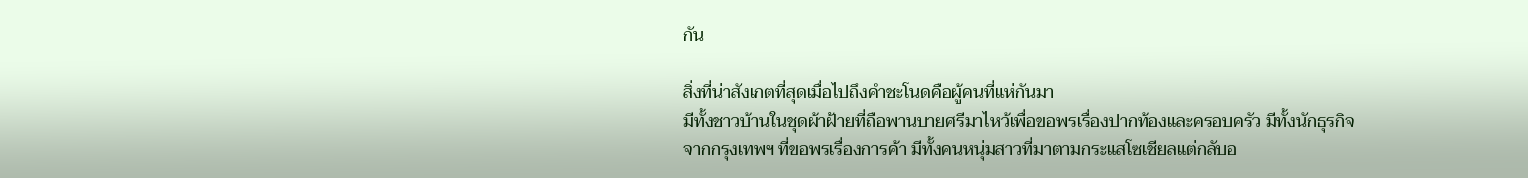กัน

สิ่งที่น่าสังเกตที่สุดเมื่อไปถึงคำชะโนดคือผู้คนที่แห่กันมา
มีทั้งชาวบ้านในชุดผ้าฝ้ายที่ถือพานบายศรีมาไหว้เพื่อขอพรเรื่องปากท้องและครอบครัว มีทั้งนักธุรกิจจากกรุงเทพฯ ที่ขอพรเรื่องการค้า มีทั้งคนหนุ่มสาวที่มาตามกระแสโซเชียลแต่กลับอ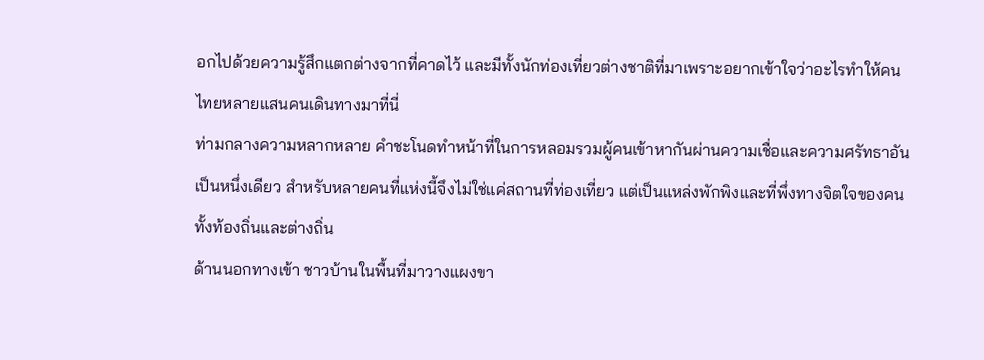อกไปด้วยความรู้สึกแตกต่างจากที่คาดไว้ และมีทั้งนักท่องเที่ยวต่างชาติที่มาเพราะอยากเข้าใจว่าอะไรทำให้คนไทยหลายแสนคนเดินทางมาที่นี่
ท่ามกลางความหลากหลาย คำชะโนดทำหน้าที่ในการหลอมรวมผู้คนเข้าหากันผ่านความเชื่อและความศรัทธาอันเป็นหนึ่งเดียว สำหรับหลายคนที่แห่งนี้จึงไม่ใช่แค่สถานที่ท่องเที่ยว แต่เป็นแหล่งพักพิงและที่พึ่งทางจิตใจของคนทั้งท้องถิ่นและต่างถิ่น
ด้านนอกทางเข้า ชาวบ้านในพื้นที่มาวางแผงขา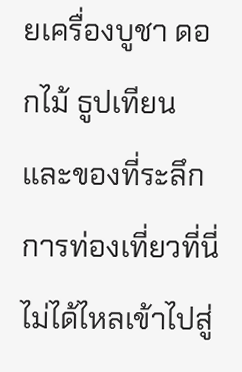ยเครื่องบูชา ดอกไม้ ธูปเทียน และของที่ระลึก การท่องเที่ยวที่นี่ไม่ได้ไหลเข้าไปสู่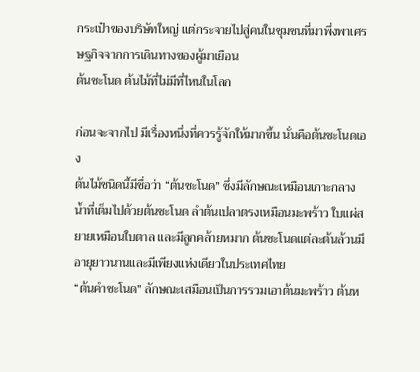กระเป๋าของบริษัทใหญ่ แต่กระจายไปสู่คนในชุมชนที่มาพึ่งพาเศรษฐกิจจากการเดินทางของผู้มาเยือน
ต้นชะโนด ต้นไม้ที่ไม่มีที่ไหนในโลก

ก่อนจะจากไป มีเรื่องหนึ่งที่ควรรู้จักให้มากขึ้น นั่นคือต้นชะโนดเอง
ต้นไม้ชนิดนี้มีชื่อว่า “ต้นชะโนด” ซึ่งมีลักษณะเหมือนเกาะกลางน้ำที่เต็มไปด้วยต้นชะโนด ลำต้นเปลาตรงเหมือนมะพร้าว ใบแผ่สยายเหมือนใบตาล และมีลูกคล้ายหมาก ต้นชะโนดแต่ละต้นล้วนมีอายุยาวนานและมีเพียงแห่งเดียวในประเทศไทย
“ต้นคำชะโนด” ลักษณะเสมือนเป็นการรวมเอาต้นมะพร้าว ต้นห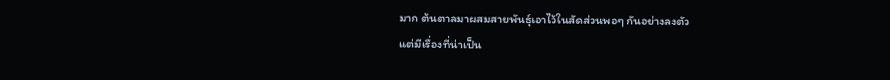มาก ต้นตาลมาผสมสายพันธุ์เอาไว้ในสัดส่วนพอๆ กันอย่างลงตัว
แต่มีเรื่องที่น่าเป็น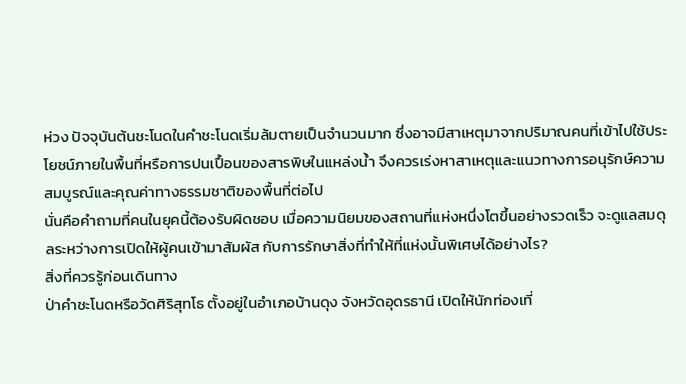ห่วง ปัจจุบันต้นชะโนดในคำชะโนดเริ่มล้มตายเป็นจำนวนมาก ซึ่งอาจมีสาเหตุมาจากปริมาณคนที่เข้าไปใช้ประโยชน์ภายในพื้นที่หรือการปนเปื้อนของสารพิษในแหล่งน้ำ จึงควรเร่งหาสาเหตุและแนวทางการอนุรักษ์ความสมบูรณ์และคุณค่าทางธรรมชาติของพื้นที่ต่อไป
นั่นคือคำถามที่คนในยุคนี้ต้องรับผิดชอบ เมื่อความนิยมของสถานที่แห่งหนึ่งโตขึ้นอย่างรวดเร็ว จะดูแลสมดุลระหว่างการเปิดให้ผู้คนเข้ามาสัมผัส กับการรักษาสิ่งที่ทำให้ที่แห่งนั้นพิเศษได้อย่างไร?
สิ่งที่ควรรู้ก่อนเดินทาง
ป่าคำชะโนดหรือวัดศิริสุทโธ ตั้งอยู่ในอำเภอบ้านดุง จังหวัดอุดรธานี เปิดให้นักท่องเที่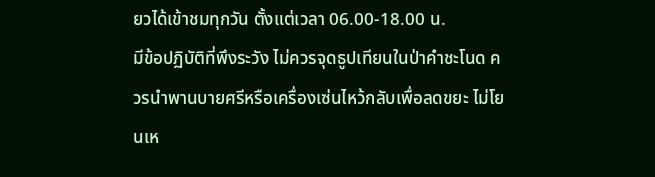ยวได้เข้าชมทุกวัน ตั้งแต่เวลา 06.00-18.00 น.
มีข้อปฏิบัติที่พึงระวัง ไม่ควรจุดธูปเทียนในป่าคำชะโนด ควรนำพานบายศรีหรือเครื่องเซ่นไหว้กลับเพื่อลดขยะ ไม่โยนเห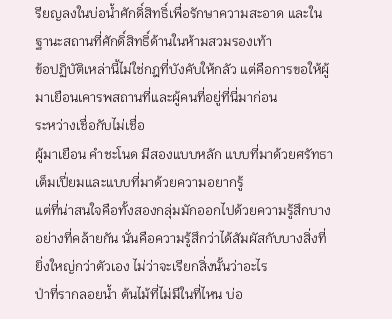รียญลงในบ่อน้ำศักดิ์สิทธิ์เพื่อรักษาความสะอาด และในฐานะสถานที่ศักดิ์สิทธิ์ด้านในห้ามสวมรองเท้า
ข้อปฏิบัติเหล่านี้ไม่ใช่กฎที่บังคับให้กลัว แต่คือการขอให้ผู้มาเยือนเคารพสถานที่และผู้คนที่อยู่ที่นี่มาก่อน
ระหว่างเชื่อกับไม่เชื่อ
ผู้มาเยือน คำชะโนด มีสองแบบหลัก แบบที่มาด้วยศรัทธาเต็มเปี่ยมและแบบที่มาด้วยความอยากรู้
แต่ที่น่าสนใจคือทั้งสองกลุ่มมักออกไปด้วยความรู้สึกบางอย่างที่คล้ายกัน นั่นคือความรู้สึกว่าได้สัมผัสกับบางสิ่งที่ยิ่งใหญ่กว่าตัวเอง ไม่ว่าจะเรียกสิ่งนั้นว่าอะไร
ป่าที่รากลอยน้ำ ต้นไม้ที่ไม่มีในที่ไหน บ่อ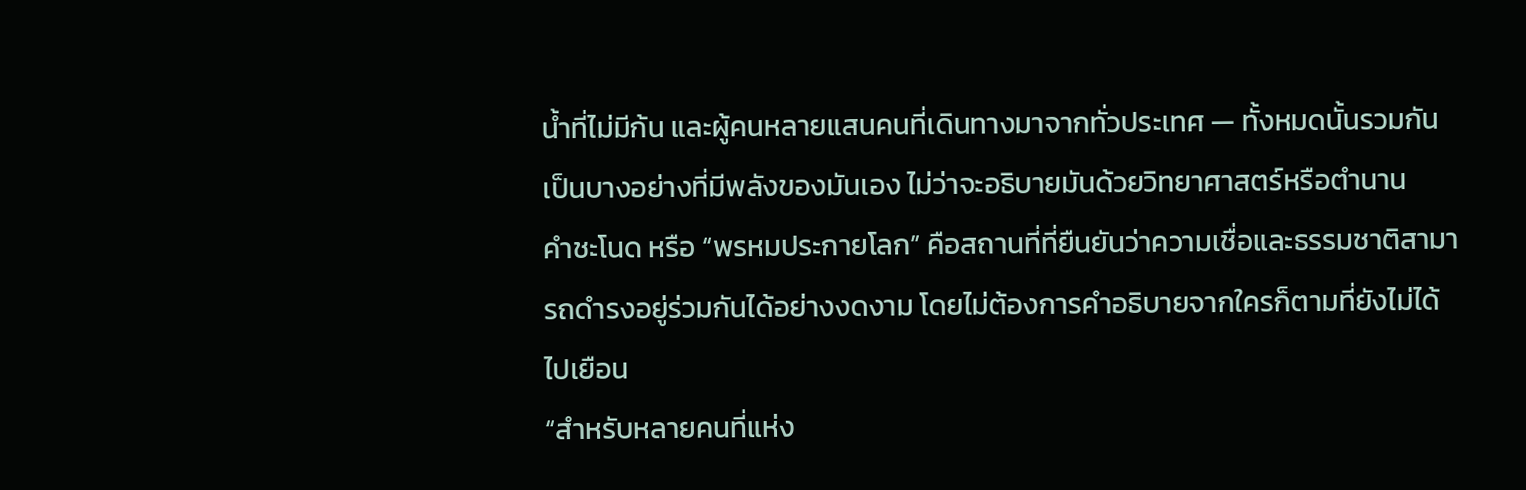น้ำที่ไม่มีก้น และผู้คนหลายแสนคนที่เดินทางมาจากทั่วประเทศ — ทั้งหมดนั้นรวมกันเป็นบางอย่างที่มีพลังของมันเอง ไม่ว่าจะอธิบายมันด้วยวิทยาศาสตร์หรือตำนาน
คำชะโนด หรือ “พรหมประกายโลก” คือสถานที่ที่ยืนยันว่าความเชื่อและธรรมชาติสามารถดำรงอยู่ร่วมกันได้อย่างงดงาม โดยไม่ต้องการคำอธิบายจากใครก็ตามที่ยังไม่ได้ไปเยือน
“สำหรับหลายคนที่แห่ง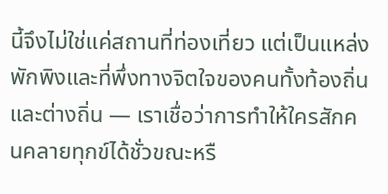นี้จึงไม่ใช่แค่สถานที่ท่องเที่ยว แต่เป็นแหล่งพักพิงและที่พึ่งทางจิตใจของคนทั้งท้องถิ่นและต่างถิ่น — เราเชื่อว่าการทำให้ใครสักคนคลายทุกข์ได้ชั่วขณะหรื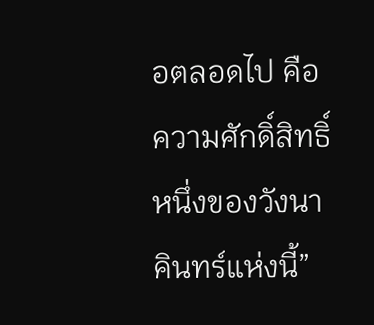อตลอดไป คือความศักดิ์สิทธิ์หนึ่งของวังนาคินทร์แห่งนี้”